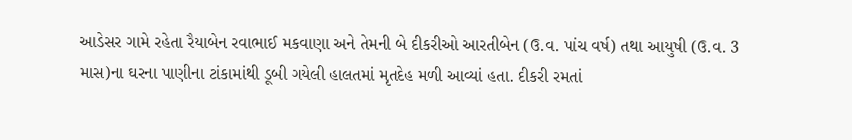આડેસર ગામે રહેતા રૈયાબેન રવાભાઈ મકવાણા અને તેમની બે દીકરીઓ આરતીબેન (ઉ.વ. પાંચ વર્ષ) તથા આયુષી (ઉ.વ. 3 માસ)ના ઘરના પાણીના ટાંકામાંથી ડૂબી ગયેલી હાલતમાં મૃતદેહ મળી આવ્યાં હતા. દીકરી રમતાં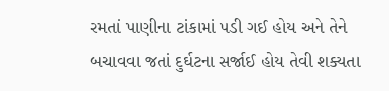રમતાં પાણીના ટાંકામાં પડી ગઈ હોય અને તેને બચાવવા જતાં દુર્ઘટના સર્જાઈ હોય તેવી શક્યતા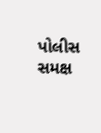પોલીસ સમક્ષ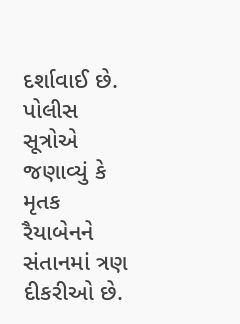દર્શાવાઈ છે. પોલીસ સૂત્રોએ જણાવ્યું કે મૃતક રૈયાબેનને સંતાનમાં ત્રણ દીકરીઓ છે.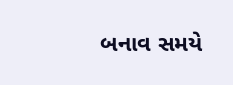બનાવ સમયે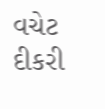વચેટ દીકરી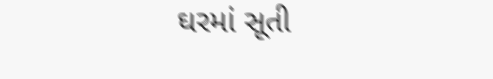ઘરમાં સૂતી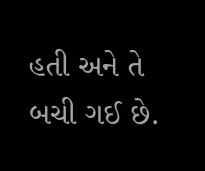હતી અને તે બચી ગઈ છે.